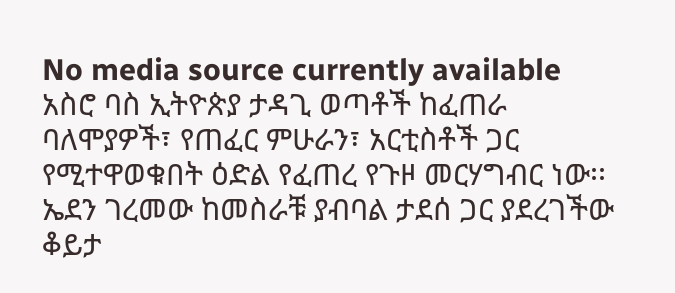No media source currently available
አስሮ ባስ ኢትዮጵያ ታዳጊ ወጣቶች ከፈጠራ ባለሞያዎች፣ የጠፈር ምሁራን፣ አርቲስቶች ጋር የሚተዋወቁበት ዕድል የፈጠረ የጉዞ መርሃግብር ነው፡፡ ኤደን ገረመው ከመስራቹ ያብባል ታደሰ ጋር ያደረገችው ቆይታ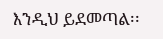እንዲህ ይደመጣል፡፡